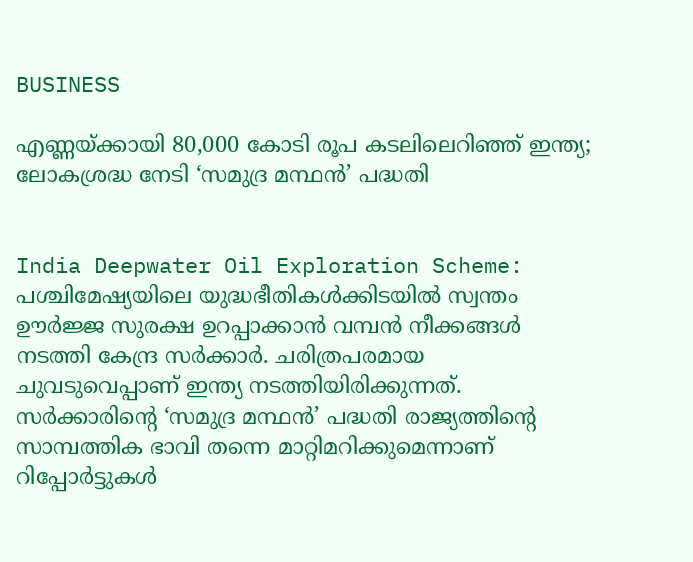BUSINESS

എണ്ണയ്ക്കായി 80,000 കോടി രൂപ കടലിലെറിഞ്ഞ് ഇന്ത്യ; ലോകശ്രദ്ധ നേടി ‘സമുദ്ര മന്ഥന്‍’ പദ്ധതി


India Deepwater Oil Exploration Scheme: പശ്ചിമേഷ്യയിലെ യുദ്ധഭീതികള്‍ക്കിടയില്‍ സ്വന്തം ഊര്‍ജ്ജ സുരക്ഷ ഉറപ്പാക്കാന്‍ വമ്പന്‍ നീക്കങ്ങള്‍ നടത്തി കേന്ദ്ര സര്‍ക്കാര്‍. ചരിത്രപരമായ ചുവടുവെപ്പാണ് ഇന്ത്യ നടത്തിയിരിക്കുന്നത്. സര്‍ക്കാരിന്റെ ‘സമുദ്ര മന്ഥന്‍’ പദ്ധതി രാജ്യത്തിന്റെ സാമ്പത്തിക ഭാവി തന്നെ മാറ്റിമറിക്കുമെന്നാണ് റിപ്പോര്‍ട്ടുകള്‍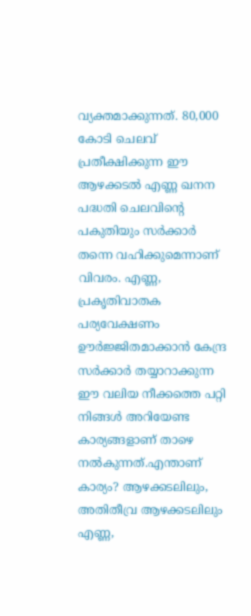വ്യക്തമാക്കുന്നത്. 80,000 കോടി ചെലവ് പ്രതീക്ഷിക്കുന്ന ഈ ആഴക്കടല്‍ എണ്ണ ഖനന പദ്ധതി ചെലവിന്റെ പകുതിയും സര്‍ക്കാര്‍ തന്നെ വഹിക്കുമെന്നാണ് വിവരം. എണ്ണ, പ്രകൃതിവാതക പര്യവേക്ഷണം ഊര്‍ജ്ജിതമാക്കാന്‍ കേന്ദ്ര സര്‍ക്കാര്‍ തയ്യാറാക്കുന്ന ഈ വലിയ നീക്കത്തെ പറ്റി നിങ്ങള്‍ അറിയേണ്ട കാര്യങ്ങളാണ് താഴെ നല്‍കുന്നത്.എന്താണ് കാര്യം? ആഴക്കടലിലും, അതിതീവ്ര ആഴക്കടലിലും എണ്ണ,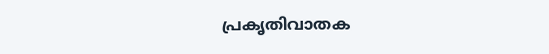പ്രകൃതിവാതക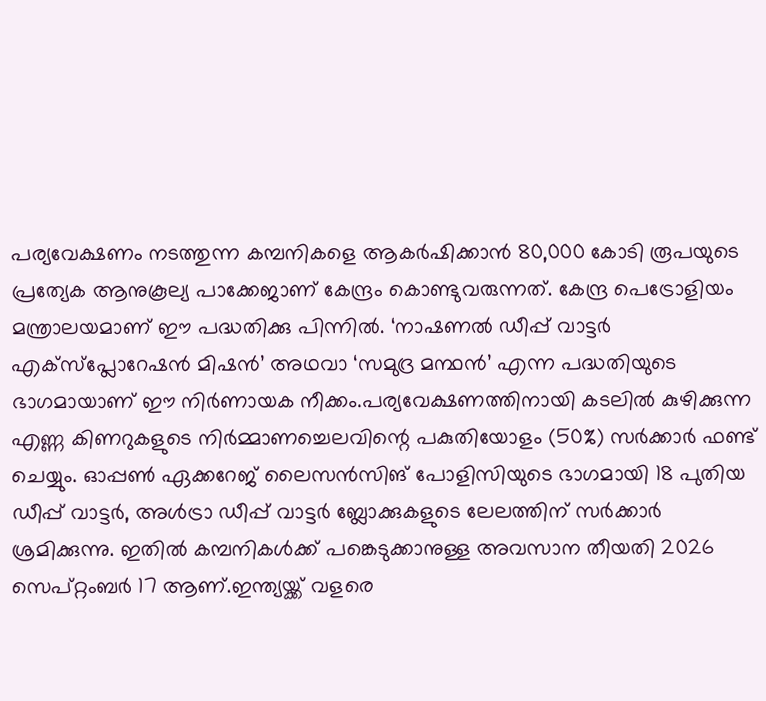പര്യവേക്ഷണം നടത്തുന്ന കമ്പനികളെ ആകര്‍ഷിക്കാന്‍ 80,000 കോടി രൂപയുടെ പ്രത്യേക ആനുകൂല്യ പാക്കേജാണ് കേന്ദ്രം കൊണ്ടുവരുന്നത്. കേന്ദ്ര പെട്രോളിയം മന്ത്രാലയമാണ് ഈ പദ്ധതിക്കു പിന്നില്‍. ‘നാഷണല്‍ ഡീപ്പ് വാട്ടര്‍ എക്‌സ്‌പ്ലോറേഷന്‍ മിഷന്‍’ അഥവാ ‘സമുദ്ര മന്ഥന്‍’ എന്ന പദ്ധതിയുടെ ഭാഗമായാണ് ഈ നിര്‍ണായക നീക്കം.പര്യവേക്ഷണത്തിനായി കടലില്‍ കുഴിക്കുന്ന എണ്ണ കിണറുകളുടെ നിര്‍മ്മാണച്ചെലവിന്റെ പകുതിയോളം (50%) സര്‍ക്കാര്‍ ഫണ്ട് ചെയ്യും. ഓപ്പണ്‍ ഏക്കറേജ് ലൈസന്‍സിങ് പോളിസിയുടെ ഭാഗമായി 18 പുതിയ ഡീപ്പ് വാട്ടര്‍, അള്‍ട്രാ ഡീപ്പ് വാട്ടര്‍ ബ്ലോക്കുകളുടെ ലേലത്തിന് സര്‍ക്കാര്‍ ശ്രമിക്കുന്നു. ഇതില്‍ കമ്പനികള്‍ക്ക് പങ്കെടുക്കാനുള്ള അവസാന തീയതി 2026 സെപ്റ്റംബര്‍ 17 ആണ്.ഇന്ത്യയ്ക്ക് വളരെ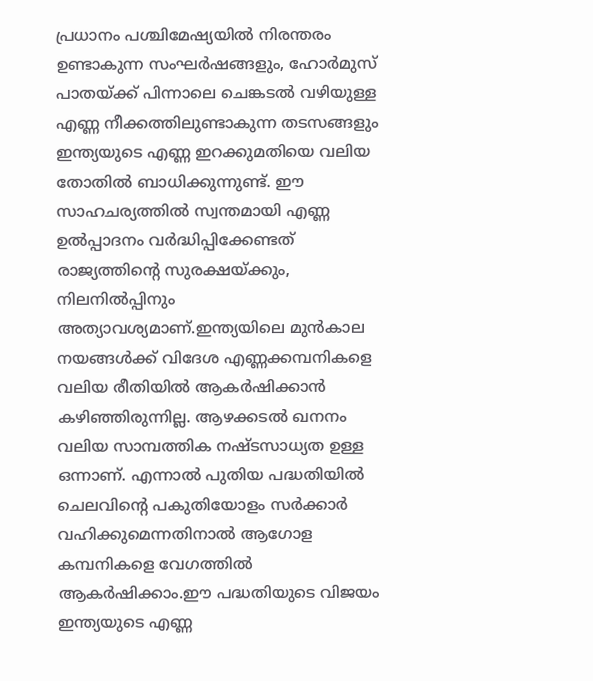പ്രധാനം പശ്ചിമേഷ്യയില്‍ നിരന്തരം ഉണ്ടാകുന്ന സംഘര്‍ഷങ്ങളും, ഹോര്‍മുസ് പാതയ്ക്ക് പിന്നാലെ ചെങ്കടല്‍ വഴിയുള്ള എണ്ണ നീക്കത്തിലുണ്ടാകുന്ന തടസങ്ങളും ഇന്ത്യയുടെ എണ്ണ ഇറക്കുമതിയെ വലിയ തോതില്‍ ബാധിക്കുന്നുണ്ട്. ഈ സാഹചര്യത്തില്‍ സ്വന്തമായി എണ്ണ ഉല്‍പ്പാദനം വര്‍ദ്ധിപ്പിക്കേണ്ടത് രാജ്യത്തിന്റെ സുരക്ഷയ്ക്കും, നിലനില്‍പ്പിനും അത്യാവശ്യമാണ്.ഇന്ത്യയിലെ മുന്‍കാല നയങ്ങള്‍ക്ക് വിദേശ എണ്ണക്കമ്പനികളെ വലിയ രീതിയില്‍ ആകര്‍ഷിക്കാന്‍ കഴിഞ്ഞിരുന്നില്ല. ആഴക്കടല്‍ ഖനനം വലിയ സാമ്പത്തിക നഷ്ടസാധ്യത ഉള്ള ഒന്നാണ്. എന്നാല്‍ പുതിയ പദ്ധതിയില്‍ ചെലവിന്റെ പകുതിയോളം സര്‍ക്കാര്‍ വഹിക്കുമെന്നതിനാല്‍ ആഗോള കമ്പനികളെ വേഗത്തില്‍ ആകര്‍ഷിക്കാം.ഈ പദ്ധതിയുടെ വിജയം ഇന്ത്യയുടെ എണ്ണ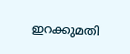ഇറക്കുമതി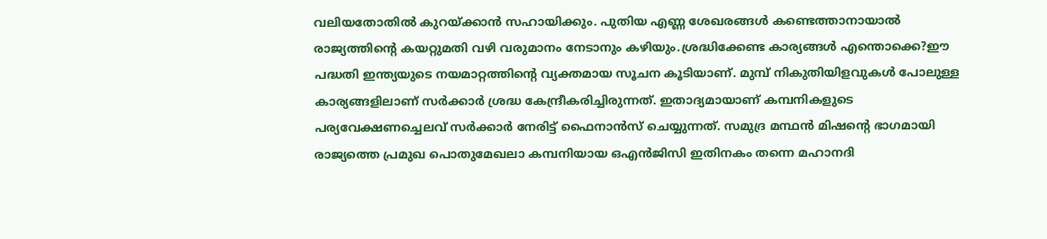വലിയതോതില്‍ കുറയ്ക്കാന്‍ സഹായിക്കും. പുതിയ എണ്ണ ശേഖരങ്ങള്‍ കണ്ടെത്താനായാല്‍ രാജ്യത്തിന്റെ കയറ്റുമതി വഴി വരുമാനം നേടാനും കഴിയും.ശ്രദ്ധിക്കേണ്ട കാര്യങ്ങള്‍ എന്തൊക്കെ?ഈ പദ്ധതി ഇന്ത്യയുടെ നയമാറ്റത്തിന്റെ വ്യക്തമായ സൂചന കൂടിയാണ്. മുമ്പ് നികുതിയിളവുകള്‍ പോലുള്ള കാര്യങ്ങളിലാണ് സര്‍ക്കാര്‍ ശ്രദ്ധ കേന്ദ്രീകരിച്ചിരുന്നത്. ഇതാദ്യമായാണ് കമ്പനികളുടെ പര്യവേക്ഷണച്ചെലവ് സര്‍ക്കാര്‍ നേരിട്ട് ഫൈനാന്‍സ് ചെയ്യുന്നത്. സമുദ്ര മന്ഥന്‍ മിഷന്റെ ഭാഗമായി രാജ്യത്തെ പ്രമുഖ പൊതുമേഖലാ കമ്പനിയായ ഒഎന്‍ജിസി ഇതിനകം തന്നെ മഹാനദി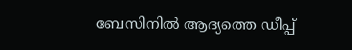ബേസിനില്‍ ആദ്യത്തെ ഡീപ്പ്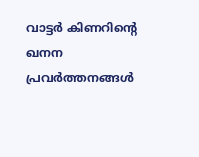വാട്ടര്‍ കിണറിന്റെ ഖനന പ്രവര്‍ത്തനങ്ങള്‍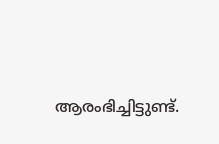ആരംഭിച്ചിട്ടുണ്ട്.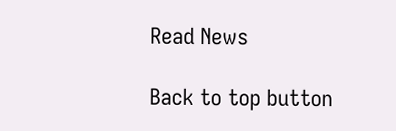Read News

Back to top button